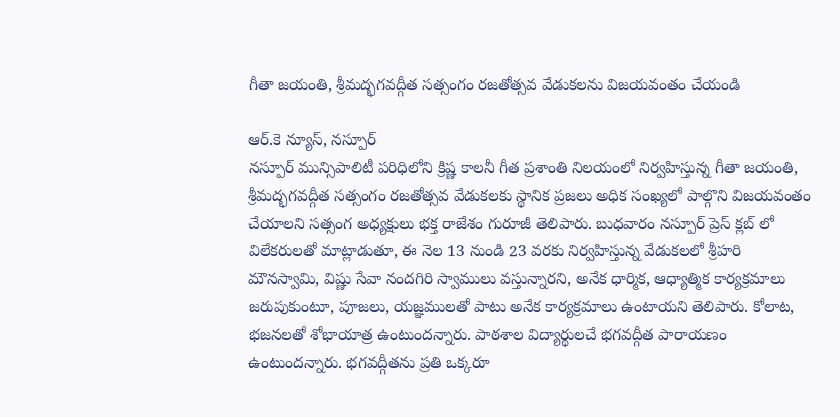గీతా జయంతి, శ్రీమద్భగవద్గీత సత్సంగం రజతోత్సవ వేడుకలను విజయవంతం చేయండి

ఆర్.కె న్యూస్, నస్పూర్
నస్పూర్ మున్సిపాలిటీ పరిధిలోని క్రిష్ణ కాలనీ గీత ప్రశాంతి నిలయంలో నిర్వహిస్తున్న గీతా జయంతి, శ్రీమద్భగవద్గీత సత్సంగం రజతోత్సవ వేడుకలకు స్థానిక ప్రజలు అధిక సంఖ్యలో పాల్గొని విజయవంతం చేయాలని సత్సంగ అధ్యక్షులు భక్త రాజేశం గురూజీ తెలిపారు. బుధవారం నస్పూర్ ప్రెస్ క్లబ్ లో విలేకరులతో మాట్లాడుతూ, ఈ నెల 13 నుండి 23 వరకు నిర్వహిస్తున్న వేడుకలలో శ్రీహరి మౌనస్వామి, విష్ణు సేవా నందగిరి స్వాములు వస్తున్నారని, అనేక ధార్మిక, ఆధ్యాత్మిక కార్యక్రమాలు జరుపుకుంటూ, పూజలు, యజ్ఞములతో పాటు అనేక కార్యక్రమాలు ఉంటాయని తెలిపారు. కోలాట, భజనలతో శోభాయాత్ర ఉంటుందన్నారు. పాఠశాల విద్యార్థులచే భగవద్గీత పారాయణం ఉంటుందన్నారు. భగవద్గీతను ప్రతి ఒక్కరూ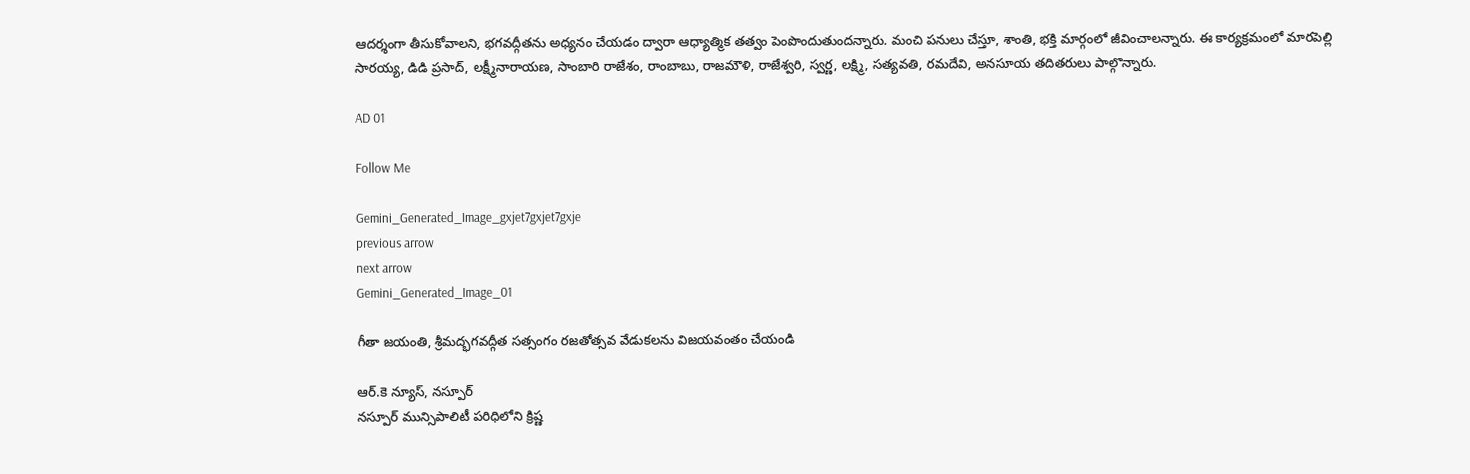ఆదర్శంగా తీసుకోవాలని, భగవద్గీతను అధ్యనం చేయడం ద్వారా ఆధ్యాత్మిక తత్వం పెంపొందుతుందన్నారు. మంచి పనులు చేస్తూ, శాంతి, భక్తి మార్గంలో జీవించాలన్నారు. ఈ కార్యక్రమంలో మారపెల్లి సారయ్య, డిడి ప్రసాద్, లక్ష్మీనారాయణ, సాంబారి రాజేశం, రాంబాబు, రాజమౌళి, రాజేశ్వరి, స్వర్ణ, లక్ష్మి, సత్యవతి, రమదేవి, అనసూయ తదితరులు పాల్గొన్నారు.

AD 01

Follow Me

Gemini_Generated_Image_gxjet7gxjet7gxje
previous arrow
next arrow
Gemini_Generated_Image_01

గీతా జయంతి, శ్రీమద్భగవద్గీత సత్సంగం రజతోత్సవ వేడుకలను విజయవంతం చేయండి

ఆర్.కె న్యూస్, నస్పూర్
నస్పూర్ మున్సిపాలిటీ పరిధిలోని క్రిష్ణ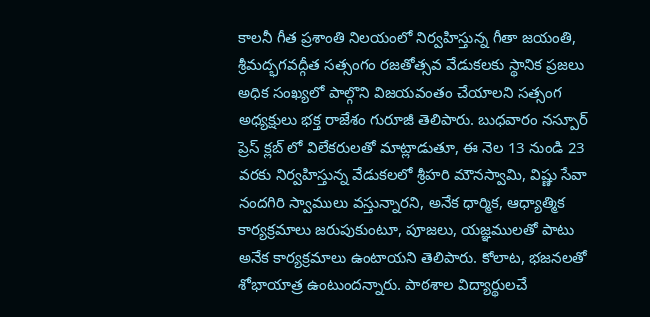కాలనీ గీత ప్రశాంతి నిలయంలో నిర్వహిస్తున్న గీతా జయంతి, శ్రీమద్భగవద్గీత సత్సంగం రజతోత్సవ వేడుకలకు స్థానిక ప్రజలు అధిక సంఖ్యలో పాల్గొని విజయవంతం చేయాలని సత్సంగ అధ్యక్షులు భక్త రాజేశం గురూజీ తెలిపారు. బుధవారం నస్పూర్ ప్రెస్ క్లబ్ లో విలేకరులతో మాట్లాడుతూ, ఈ నెల 13 నుండి 23 వరకు నిర్వహిస్తున్న వేడుకలలో శ్రీహరి మౌనస్వామి, విష్ణు సేవా నందగిరి స్వాములు వస్తున్నారని, అనేక ధార్మిక, ఆధ్యాత్మిక కార్యక్రమాలు జరుపుకుంటూ, పూజలు, యజ్ఞములతో పాటు అనేక కార్యక్రమాలు ఉంటాయని తెలిపారు. కోలాట, భజనలతో శోభాయాత్ర ఉంటుందన్నారు. పాఠశాల విద్యార్థులచే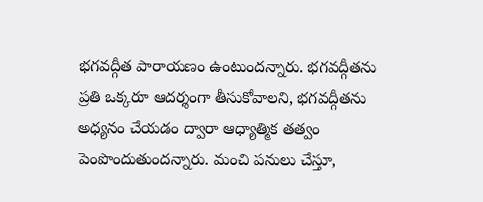భగవద్గీత పారాయణం ఉంటుందన్నారు. భగవద్గీతను ప్రతి ఒక్కరూ ఆదర్శంగా తీసుకోవాలని, భగవద్గీతను అధ్యనం చేయడం ద్వారా ఆధ్యాత్మిక తత్వం పెంపొందుతుందన్నారు. మంచి పనులు చేస్తూ,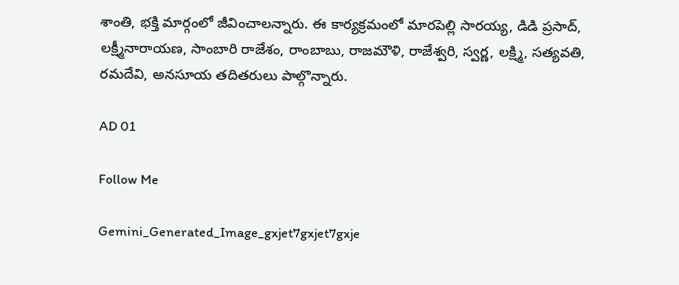శాంతి, భక్తి మార్గంలో జీవించాలన్నారు. ఈ కార్యక్రమంలో మారపెల్లి సారయ్య, డిడి ప్రసాద్, లక్ష్మీనారాయణ, సాంబారి రాజేశం, రాంబాబు, రాజమౌళి, రాజేశ్వరి, స్వర్ణ, లక్ష్మి, సత్యవతి, రమదేవి, అనసూయ తదితరులు పాల్గొన్నారు.

AD 01

Follow Me

Gemini_Generated_Image_gxjet7gxjet7gxje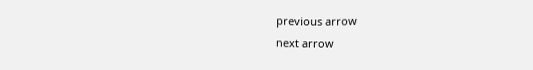previous arrow
next arrow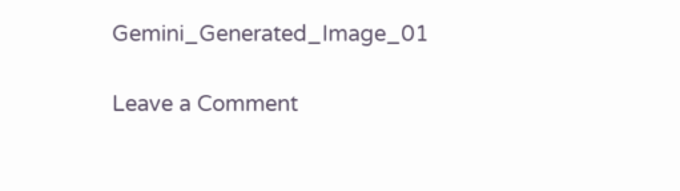Gemini_Generated_Image_01

Leave a Comment